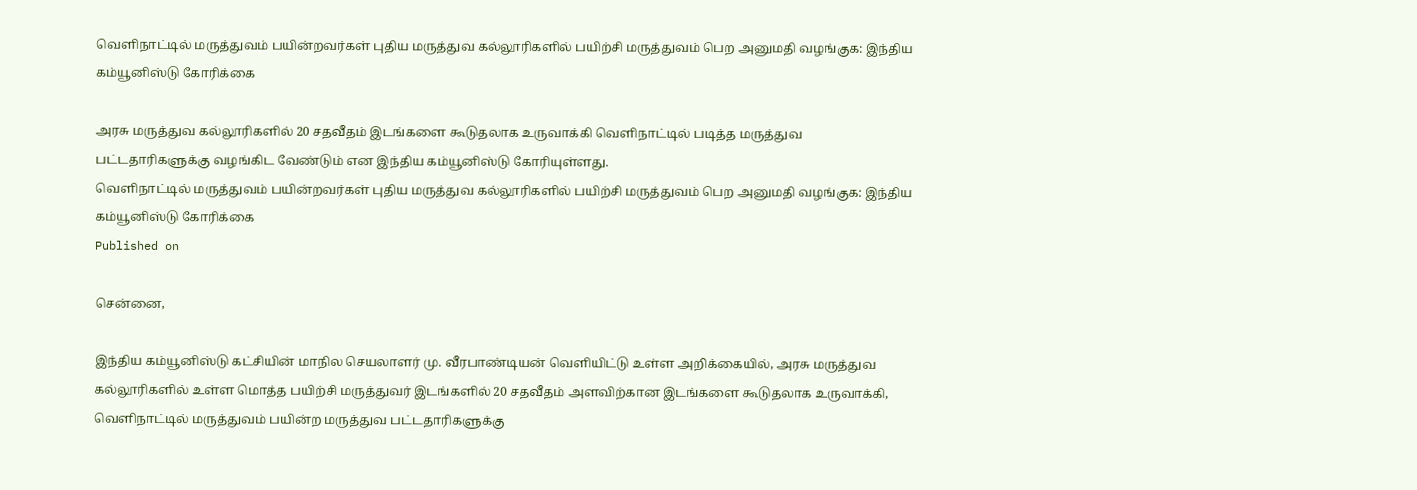வெளிநாட்டில் மருத்துவம் பயின்றவர்கள் புதிய மருத்துவ கல்லூரிகளில் பயிற்சி மருத்துவம் பெற அனுமதி வழங்குக: இந்திய கம்யூனிஸ்டு கோரிக்கை

அரசு மருத்துவ கல்லூரிகளில் 20 சதவீதம் இடங்களை கூடுதலாக உருவாக்கி வெளிநாட்டில் படித்த மருத்துவ பட்டதாரிகளுக்கு வழங்கிட வேண்டும் என இந்திய கம்யூனிஸ்டு கோரியுள்ளது.
வெளிநாட்டில் மருத்துவம் பயின்றவர்கள் புதிய மருத்துவ கல்லூரிகளில் பயிற்சி மருத்துவம் பெற அனுமதி வழங்குக: இந்திய கம்யூனிஸ்டு கோரிக்கை
Published on

சென்னை,

இந்திய கம்யூனிஸ்டு கட்சியின் மாநில செயலாளர் மு. வீரபாண்டியன் வெளியிட்டு உள்ள அறிக்கையில், அரசு மருத்துவ கல்லூரிகளில் உள்ள மொத்த பயிற்சி மருத்துவர் இடங்களில் 20 சதவீதம் அளவிற்கான இடங்களை கூடுதலாக உருவாக்கி, வெளிநாட்டில் மருத்துவம் பயின்ற மருத்துவ பட்டதாரிகளுக்கு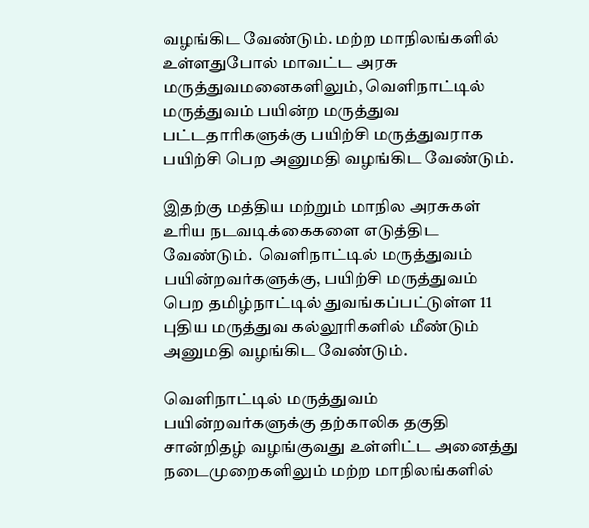வழங்கிட வேண்டும். மற்ற மாநிலங்களில் உள்ளதுபோல் மாவட்ட அரசு மருத்துவமனைகளிலும், வெளிநாட்டில் மருத்துவம் பயின்ற மருத்துவ பட்டதாரிகளுக்கு பயிற்சி மருத்துவராக பயிற்சி பெற அனுமதி வழங்கிட வேண்டும்.

இதற்கு மத்திய மற்றும் மாநில அரசுகள் உரிய நடவடிக்கைகளை எடுத்திட வேண்டும்.  வெளிநாட்டில் மருத்துவம் பயின்றவர்களுக்கு, பயிற்சி மருத்துவம் பெற தமிழ்நாட்டில் துவங்கப்பட்டுள்ள 11 புதிய மருத்துவ கல்லூரிகளில் மீண்டும் அனுமதி வழங்கிட வேண்டும்.

வெளிநாட்டில் மருத்துவம் பயின்றவர்களுக்கு தற்காலிக தகுதி சான்றிதழ் வழங்குவது உள்ளிட்ட அனைத்து நடைமுறைகளிலும் மற்ற மாநிலங்களில்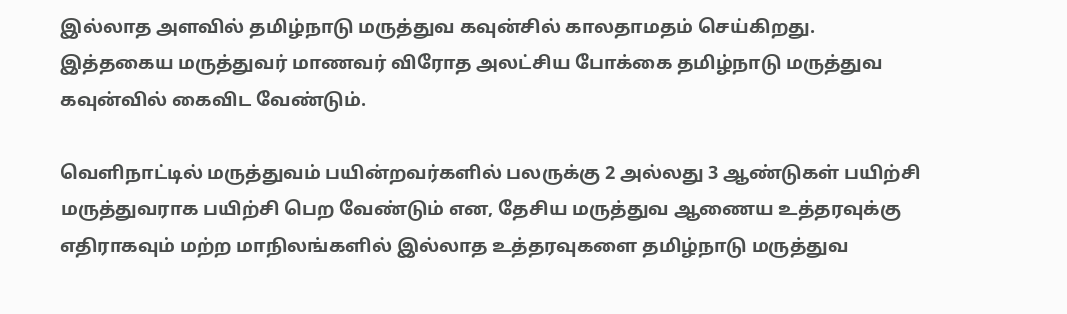இல்லாத அளவில் தமிழ்நாடு மருத்துவ கவுன்சில் காலதாமதம் செய்கிறது.  இத்தகைய மருத்துவர் மாணவர் விரோத அலட்சிய போக்கை தமிழ்நாடு மருத்துவ கவுன்வில் கைவிட வேண்டும்.

வெளிநாட்டில் மருத்துவம் பயின்றவர்களில் பலருக்கு 2 அல்லது 3 ஆண்டுகள் பயிற்சி மருத்துவராக பயிற்சி பெற வேண்டும் என, தேசிய மருத்துவ ஆணைய உத்தரவுக்கு எதிராகவும் மற்ற மாநிலங்களில் இல்லாத உத்தரவுகளை தமிழ்நாடு மருத்துவ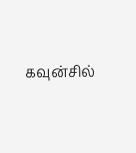கவுன்சில்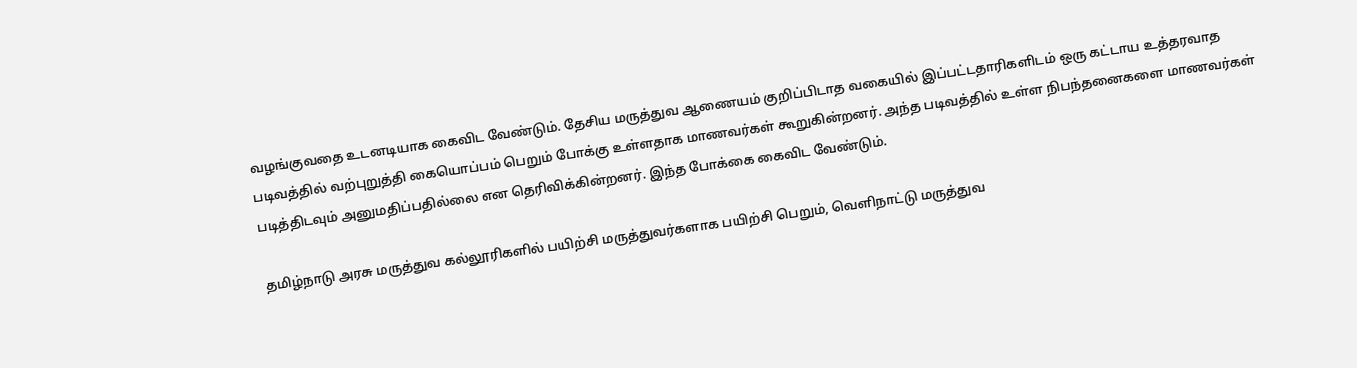வழங்குவதை உடனடியாக கைவிட வேண்டும். தேசிய மருத்துவ ஆணையம் குறிப்பிடாத வகையில் இப்பட்டதாரிகளிடம் ஒரு கட்டாய உத்தரவாத படிவத்தில் வற்புறுத்தி கையொப்பம் பெறும் போக்கு உள்ளதாக மாணவர்கள் கூறுகின்றனர். அந்த படிவத்தில் உள்ள நிபந்தனைகளை மாணவர்கள் படித்திடவும் அனுமதிப்பதில்லை என தெரிவிக்கின்றனர். இந்த போக்கை கைவிட வேண்டும்.

தமிழ்நாடு அரசு மருத்துவ கல்லூரிகளில் பயிற்சி மருத்துவர்களாக பயிற்சி பெறும், வெளிநாட்டு மருத்துவ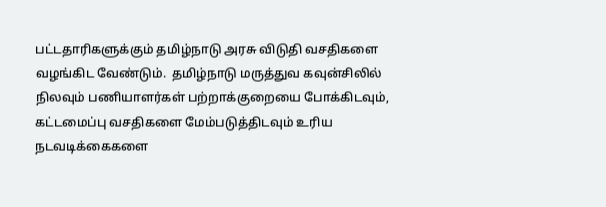பட்டதாரிகளுக்கும் தமிழ்நாடு அரசு விடுதி வசதிகளை வழங்கிட வேண்டும்.  தமிழ்நாடு மருத்துவ கவுன்சிலில் நிலவும் பணியாளர்கள் பற்றாக்குறையை போக்கிடவும், கட்டமைப்பு வசதிகளை மேம்படுத்திடவும் உரிய நடவடிக்கைகளை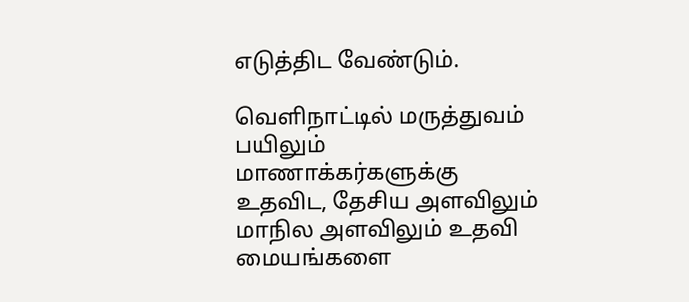எடுத்திட வேண்டும்.

வெளிநாட்டில் மருத்துவம் பயிலும் மாணாக்கர்களுக்கு உதவிட, தேசிய அளவிலும் மாநில அளவிலும் உதவி மையங்களை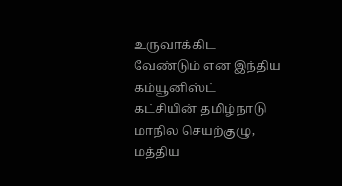உருவாக்கிட வேண்டும் என இந்திய கம்யூனிஸ்ட் கட்சியின் தமிழ்நாடு மாநில செயற்குழு, மத்திய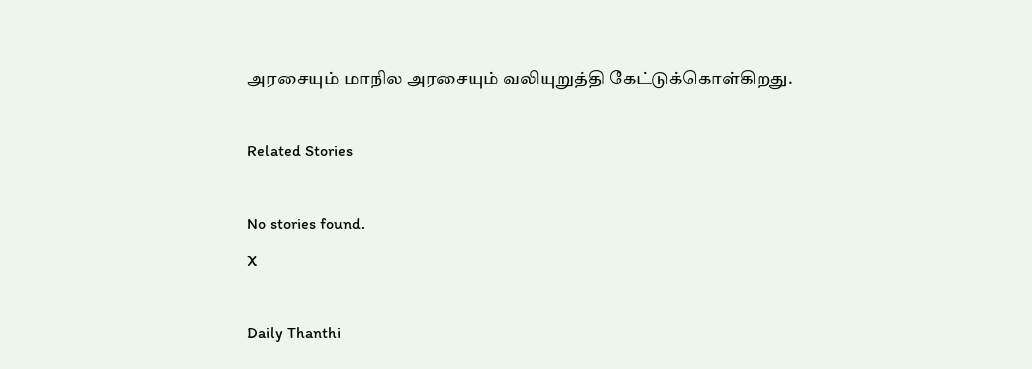அரசையும் மாநில அரசையும் வலியுறுத்தி கேட்டுக்கொள்கிறது.

Related Stories

No stories found.
X

Daily Thanthi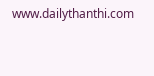www.dailythanthi.com